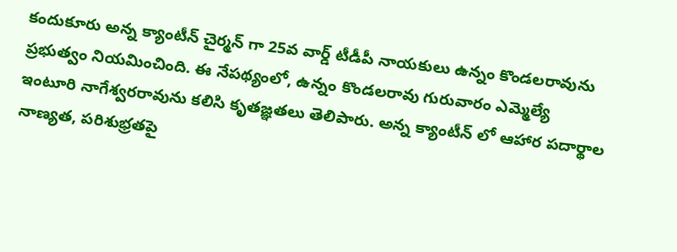కందుకూరు అన్న క్యాంటీన్ చైర్మన్ గా 25వ వార్డ్ టీడీపీ నాయకులు ఉన్నం కొండలరావును ప్రభుత్వం నియమించింది. ఈ నేపథ్యంలో, ఉన్నం కొండలరావు గురువారం ఎమ్మెల్యే ఇంటూరి నాగేశ్వరరావును కలిసి కృతజ్ఞతలు తెలిపారు. అన్న క్యాంటీన్ లో ఆహార పదార్థాల నాణ్యత, పరిశుభ్రతపై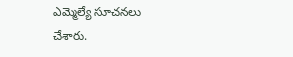ఎమ్మెల్యే సూచనలు చేశారు.